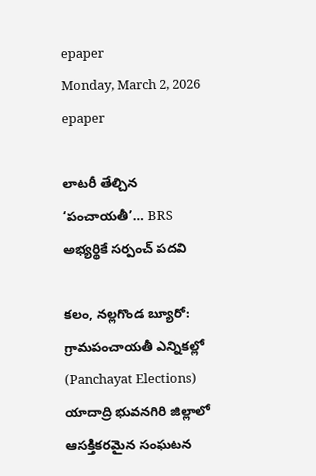epaper
Monday, March 2, 2026
epaper

లాటరీ తేల్చిన ‘పంచాయతీ’… BRS అభ్యర్థికే సర్పంచ్ పదవి

కలం, నల్లగొండ బ్యూరో: గ్రామపంచాయతీ ఎన్నికల్లో (Panchayat Elections) యాదాద్రి భువనగిరి జిల్లాలో ఆసక్తికరమైన సంఘటన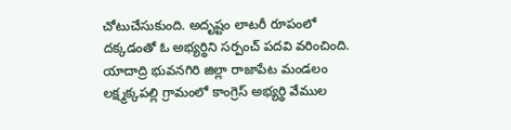చోటుచేసుకుంది. అదృష్టం లాటరీ రూపంలో దక్కడంతో ఓ అభ్యర్థిని సర్పంచ్ పదవి వరించింది. యాదాద్రి భువనగిరి జిల్లా రాజాపేట మండలం లక్ష్మక్కపల్లి గ్రామంలో కాంగ్రెస్ అభ్యర్థి వేముల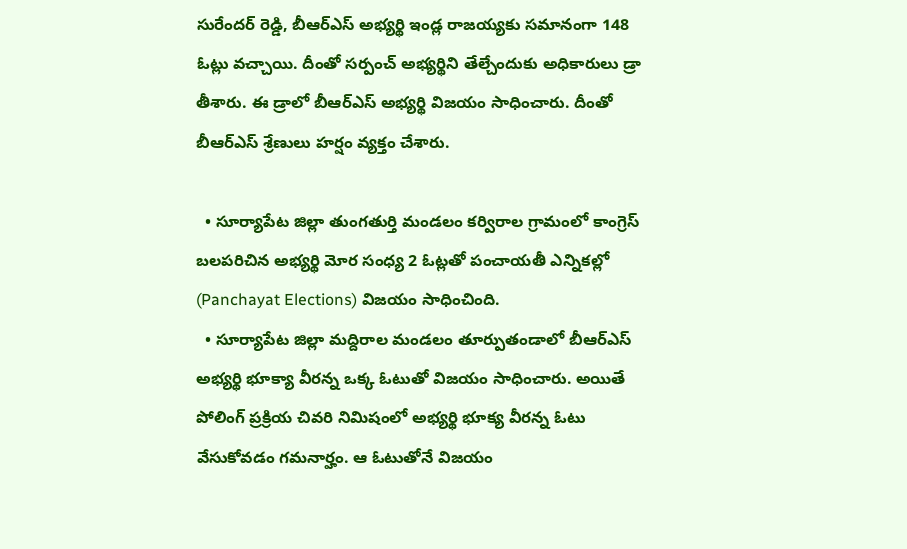సురేందర్ రెడ్డి, బీఆర్ఎస్ అభ్యర్థి ఇండ్ల రాజయ్యకు సమానంగా 148 ఓట్లు వచ్చాయి. దీంతో సర్పంచ్ అభ్యర్థిని తేల్చేందుకు అధికారులు డ్రా తీశారు. ఈ డ్రాలో బీఆర్ఎస్ అభ్యర్థి విజయం సాధించారు. దీంతో బీఆర్ఎస్ శ్రేణులు హర్షం వ్యక్తం చేశారు.

  • సూర్యాపేట జిల్లా తుంగతుర్తి మండలం కర్విరాల గ్రామంలో కాంగ్రెస్ బలపరిచిన అభ్యర్థి మోర సంధ్య 2 ఓట్లతో పంచాయతీ ఎన్నికల్లో (Panchayat Elections) విజయం సాధించింది.
  • సూర్యాపేట జిల్లా మద్దిరాల మండలం తూర్పుతండాలో బీఆర్ఎస్ అభ్యర్థి భూక్యా వీరన్న ఒక్క ఓటుతో విజయం సాధించారు. అయితే పోలింగ్ ప్రక్రియ చివరి నిమిషంలో అభ్యర్థి భూక్య వీరన్న ఓటు వేసుకోవడం గమనార్హం. ఆ ఓటుతోనే విజయం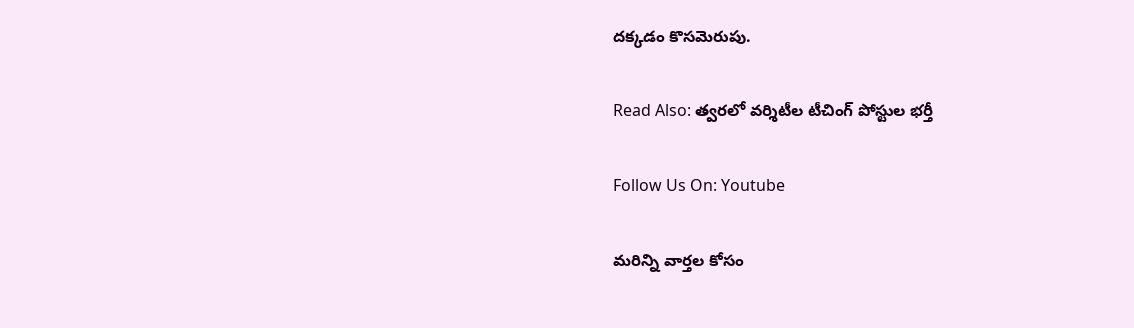దక్కడం కొసమెరుపు.

Read Also: త్వరలో వర్శిటీల టీచింగ్ పోస్టుల భర్తీ

Follow Us On: Youtube

మ‌రిన్ని వార్త‌ల కోసం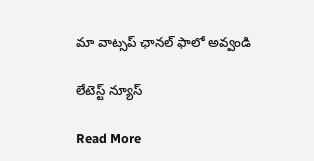మా వాట్స‌ప్ ఛాన‌ల్ ఫాలో అవ్వండి

లేటెస్ట్ న్యూస్‌

Read More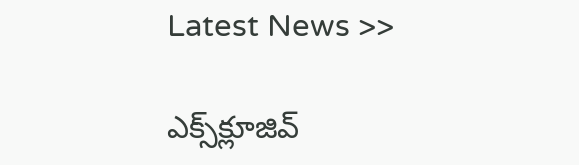Latest News >>

ఎక్స్‌క్లూజివ్‌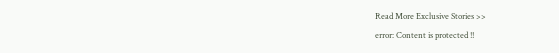Read More Exclusive Stories >>
error: Content is protected !!